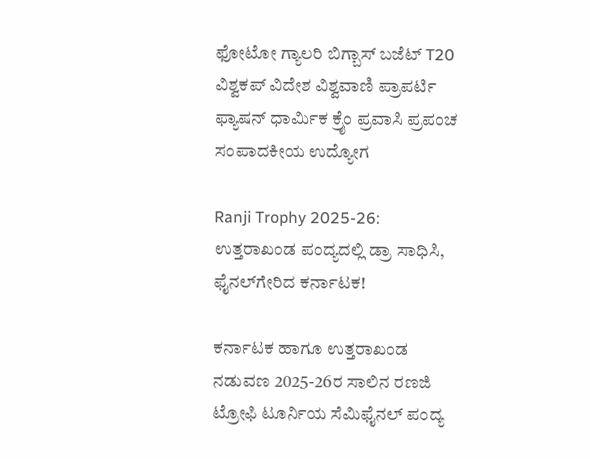ಫೋಟೋ ಗ್ಯಾಲರಿ ಬಿಗ್ಬಾಸ್ ಬಜೆಟ್ T20 ವಿಶ್ವಕಪ್ ವಿದೇಶ ವಿಶ್ವವಾಣಿ ಪ್ರಾಪರ್ಟಿ ಫ್ಯಾಷನ್ ಧಾರ್ಮಿಕ ಕ್ರೈಂ ಪ್ರವಾಸಿ ಪ್ರಪಂಚ ಸಂಪಾದಕೀಯ ಉದ್ಯೋಗ

Ranji Trophy 2025-26: ಉತ್ತರಾಖಂಡ ಪಂದ್ಯದಲ್ಲಿ ಡ್ರಾ ಸಾಧಿಸಿ, ಫೈನಲ್‌ಗೇರಿದ ಕರ್ನಾಟಕ!

ಕರ್ನಾಟಕ ಹಾಗೂ ಉತ್ತರಾಖಂಡ ನಡುವಣ 2025-26ರ ಸಾಲಿನ ರಣಜಿ ಟ್ರೋಫಿ ಟೂರ್ನಿಯ ಸೆಮಿಫೈನಲ್‌ ಪಂದ್ಯ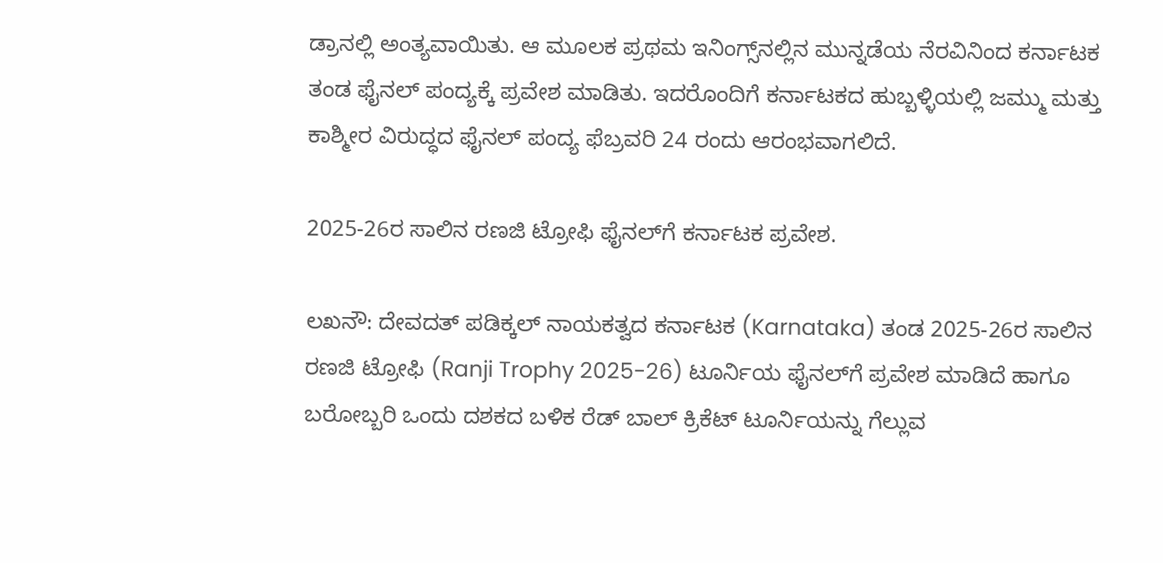ಡ್ರಾನಲ್ಲಿ ಅಂತ್ಯವಾಯಿತು. ಆ ಮೂಲಕ ಪ್ರಥಮ ಇನಿಂಗ್ಸ್‌ನಲ್ಲಿನ ಮುನ್ನಡೆಯ ನೆರವಿನಿಂದ ಕರ್ನಾಟಕ ತಂಡ ಫೈನಲ್‌ ಪಂದ್ಯಕ್ಕೆ ಪ್ರವೇಶ ಮಾಡಿತು. ಇದರೊಂದಿಗೆ ಕರ್ನಾಟಕದ ಹುಬ್ಬಳ್ಳಿಯಲ್ಲಿ ಜಮ್ಮು ಮತ್ತು ಕಾಶ್ಮೀರ ವಿರುದ್ಧದ ಫೈನಲ್‌ ಪಂದ್ಯ ಫೆಬ್ರವರಿ 24 ರಂದು ಆರಂಭವಾಗಲಿದೆ.

2025-26ರ ಸಾಲಿನ ರಣಜಿ ಟ್ರೋಫಿ ಫೈನಲ್‌ಗೆ ಕರ್ನಾಟಕ ಪ್ರವೇಶ.

ಲಖನೌ: ದೇವದತ್‌ ಪಡಿಕ್ಕಲ್‌ ನಾಯಕತ್ವದ ಕರ್ನಾಟಕ (Karnataka) ತಂಡ 2025-26ರ ಸಾಲಿನ ರಣಜಿ ಟ್ರೋಫಿ (Ranji Trophy 2025-26) ಟೂರ್ನಿಯ ಫೈನಲ್‌ಗೆ ಪ್ರವೇಶ ಮಾಡಿದೆ ಹಾಗೂ ಬರೋಬ್ಬರಿ ಒಂದು ದಶಕದ ಬಳಿಕ ರೆಡ್‌ ಬಾಲ್‌ ಕ್ರಿಕೆಟ್‌ ಟೂರ್ನಿಯನ್ನು ಗೆಲ್ಲುವ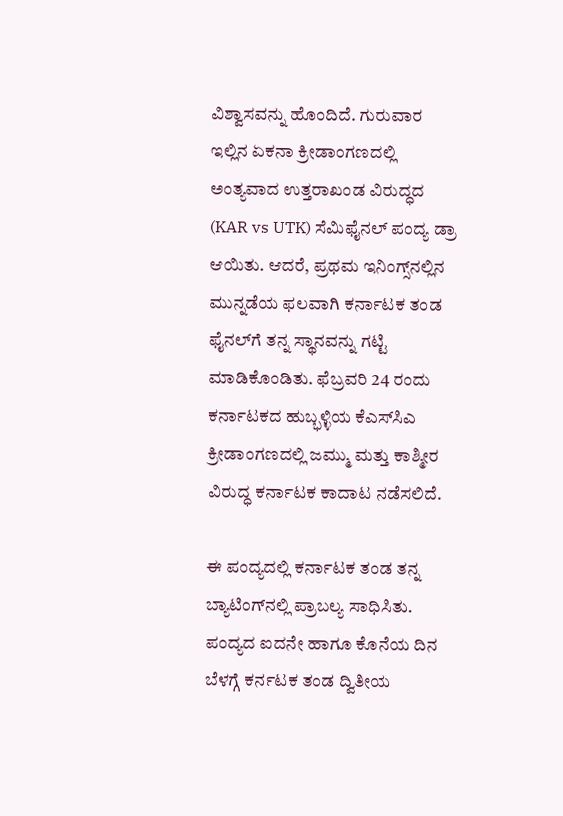ವಿಶ್ವಾಸವನ್ನು ಹೊಂದಿದೆ. ಗುರುವಾರ ಇಲ್ಲಿನ ಏಕನಾ ಕ್ರೀಡಾಂಗಣದಲ್ಲಿ ಅಂತ್ಯವಾದ ಉತ್ತರಾಖಂಡ ವಿರುದ್ಧದ (KAR vs UTK) ಸೆಮಿಫೈನಲ್‌ ಪಂದ್ಯ ಡ್ರಾ ಆಯಿತು. ಆದರೆ, ಪ್ರಥಮ ಇನಿಂಗ್ಸ್‌ನಲ್ಲಿನ ಮುನ್ನಡೆಯ ಫಲವಾಗಿ ಕರ್ನಾಟಕ ತಂಡ ಫೈನಲ್‌ಗೆ ತನ್ನ ಸ್ಥಾನವನ್ನು ಗಟ್ಟಿ ಮಾಡಿಕೊಂಡಿತು. ಫೆಬ್ರವರಿ 24 ರಂದು ಕರ್ನಾಟಕದ ಹುಬ್ಭಳ್ಳಿಯ ಕೆಎಸ್‌ಸಿಎ ಕ್ರೀಡಾಂಗಣದಲ್ಲಿ ಜಮ್ಮು ಮತ್ತು ಕಾಶ್ಮೀರ ವಿರುದ್ಧ ಕರ್ನಾಟಕ ಕಾದಾಟ ನಡೆಸಲಿದೆ.

ಈ ಪಂದ್ಯದಲ್ಲಿ ಕರ್ನಾಟಕ ತಂಡ ತನ್ನ ಬ್ಯಾಟಿಂಗ್‌ನಲ್ಲಿ ಪ್ರಾಬಲ್ಯ ಸಾಧಿಸಿತು. ಪಂದ್ಯದ ಐದನೇ ಹಾಗೂ ಕೊನೆಯ ದಿನ ಬೆಳಗ್ಗೆ ಕರ್ನಟಕ ತಂಡ ದ್ವಿತೀಯ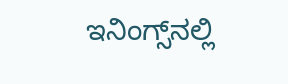ಇನಿಂಗ್ಸ್‌ನಲ್ಲಿ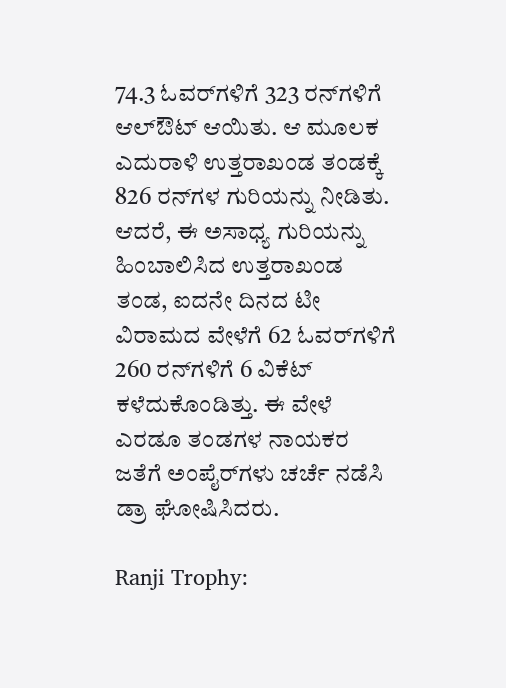74.3 ಓವರ್‌ಗಳಿಗೆ 323 ರನ್‌ಗಳಿಗೆ ಆಲ್‌ಔಟ್‌ ಆಯಿತು. ಆ ಮೂಲಕ ಎದುರಾಳಿ ಉತ್ತರಾಖಂಡ ತಂಡಕ್ಕೆ 826 ರನ್‌ಗಳ ಗುರಿಯನ್ನು ನೀಡಿತು. ಆದರೆ, ಈ ಅಸಾಧ್ಯ ಗುರಿಯನ್ನು ಹಿಂಬಾಲಿಸಿದ ಉತ್ತರಾಖಂಡ ತಂಡ, ಐದನೇ ದಿನದ ಟೀ ವಿರಾಮದ ವೇಳೆಗೆ 62 ಓವರ್‌ಗಳಿಗೆ 260 ರನ್‌ಗಳಿಗೆ 6 ವಿಕೆಟ್‌ ಕಳೆದುಕೊಂಡಿತ್ತು. ಈ ವೇಳೆ ಎರಡೂ ತಂಡಗಳ ನಾಯಕರ ಜತೆಗೆ ಅಂಪೈರ್‌ಗಳು ಚರ್ಚೆ ನಡೆಸಿ ಡ್ರಾ ಘೋಷಿಸಿದರು.

Ranji Trophy: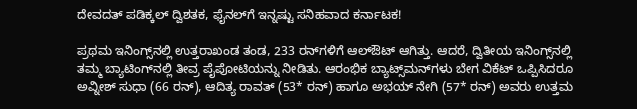ದೇವದತ್‌ ಪಡಿಕ್ಕಲ್‌ ದ್ವಿಶತಕ, ಫೈನಲ್‌ಗೆ ಇನ್ನಷ್ಟು ಸನಿಹವಾದ ಕರ್ನಾಟಕ!

ಪ್ರಥಮ ಇನಿಂಗ್ಸ್‌ನಲ್ಲಿ ಉತ್ತರಾಖಂಡ ತಂಡ, 233 ರನ್‌ಗಳಿಗೆ ಆಲ್‌ಔಟ್‌ ಆಗಿತ್ತು. ಆದರೆ, ದ್ವಿತೀಯ ಇನಿಂಗ್ಸ್‌ನಲ್ಲಿ ತಮ್ಮ ಬ್ಯಾಟಿಂಗ್‌ನಲ್ಲಿ ತೀವ್ರ ಪೈಪೋಟಿಯನ್ನು ನೀಡಿತು. ಆರಂಭಿಕ ಬ್ಯಾಟ್ಸ್‌ಮನ್‌ಗಳು ಬೇಗ ವಿಕೆಟ್‌ ಒಪ್ಪಿಸಿದರೂ ಅವ್ನೀಶ್‌ ಸುಧಾ (66 ರನ್‌), ಆದಿತ್ಯ ರಾವತ್‌ (53* ರನ್‌) ಹಾಗೂ ಅಭಯ್‌ ನೇಗಿ (57* ರನ್‌) ಅವರು ಉತ್ತಮ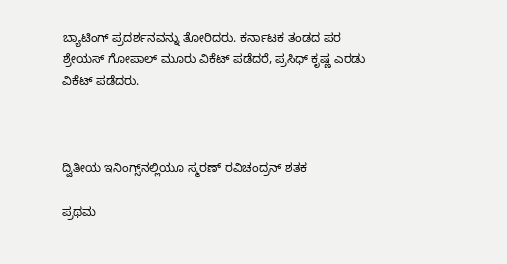ಬ್ಯಾಟಿಂಗ್‌ ಪ್ರದರ್ಶನವನ್ನು ತೋರಿದರು. ಕರ್ನಾಟಕ ತಂಡದ ಪರ ಶ್ರೇಯಸ್‌ ಗೋಪಾಲ್‌ ಮೂರು ವಿಕೆಟ್‌ ಪಡೆದರೆ, ಪ್ರಸಿಧ್‌ ಕೃಷ್ಣ ಎರಡು ವಿಕೆಟ್‌ ಪಡೆದರು.



ದ್ವಿತೀಯ ಇನಿಂಗ್ಸ್‌ನಲ್ಲಿಯೂ ಸ್ಮರಣ್‌ ರವಿಚಂದ್ರನ್‌ ಶತಕ

ಪ್ರಥಮ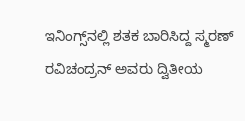ಇನಿಂಗ್ಸ್‌ನಲ್ಲಿ ಶತಕ ಬಾರಿಸಿದ್ದ ಸ್ಮರಣ್‌ ರವಿಚಂದ್ರನ್‌ ಅವರು ದ್ವಿತೀಯ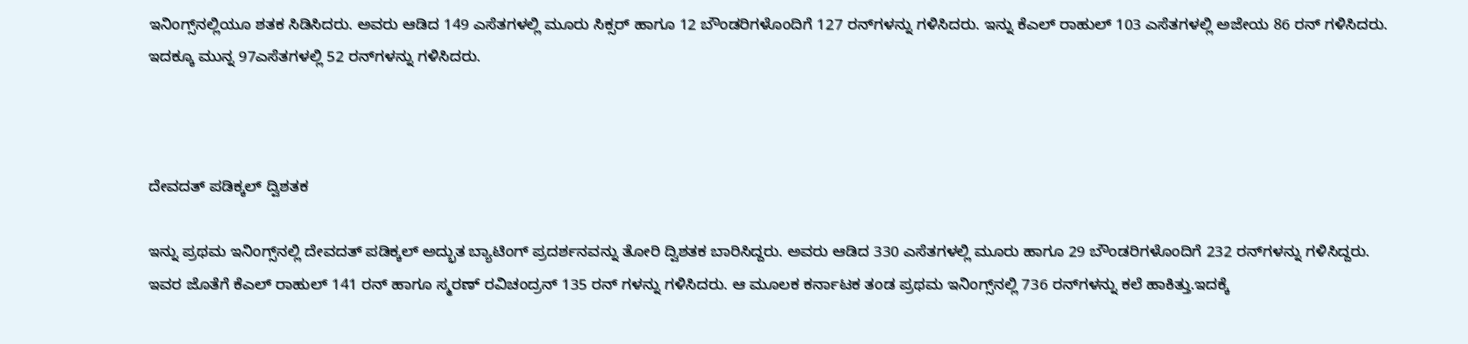ಇನಿಂಗ್ಸ್‌ನಲ್ಲಿಯೂ ಶತಕ ಸಿಡಿಸಿದರು. ಅವರು ಆಡಿದ 149 ಎಸೆತಗಳಲ್ಲಿ ಮೂರು ಸಿಕ್ಸರ್‌ ಹಾಗೂ 12 ಬೌಂಡರಿಗಳೊಂದಿಗೆ 127 ರನ್‌ಗಳನ್ನು ಗಳಿಸಿದರು. ಇನ್ನು ಕೆಎಲ್‌ ರಾಹುಲ್‌ 103 ಎಸೆತಗಳಲ್ಲಿ ಅಜೇಯ 86 ರನ್‌ ಗಳಿಸಿದರು. ಇದಕ್ಕೂ ಮುನ್ನ 97ಎಸೆತಗಳಲ್ಲಿ 52 ರನ್‌ಗಳನ್ನು ಗಳಿಸಿದರು.



ದೇವದತ್‌ ಪಡಿಕ್ಕಲ್‌ ದ್ವಿಶತಕ

ಇನ್ನು ಪ್ರಥಮ ಇನಿಂಗ್ಸ್‌ನಲ್ಲಿ ದೇವದತ್‌ ಪಡಿಕ್ಕಲ್‌ ಅದ್ಭುತ ಬ್ಯಾಟಿಂಗ್‌ ಪ್ರದರ್ಶನವನ್ನು ತೋರಿ ದ್ವಿಶತಕ ಬಾರಿಸಿದ್ದರು. ಅವರು ಆಡಿದ 330 ಎಸೆತಗಳಲ್ಲಿ ಮೂರು ಹಾಗೂ 29 ಬೌಂಡರಿಗಳೊಂದಿಗೆ 232 ರನ್‌ಗಳನ್ನು ಗಳಿಸಿದ್ದರು. ಇವರ ಜೊತೆಗೆ ಕೆಎಲ್‌ ರಾಹುಲ್‌ 141 ರನ್‌ ಹಾಗೂ ಸ್ಮರಣ್‌ ರವಿಚಂದ್ರನ್‌ 135 ರನ್‌ ಗಳನ್ನು ಗಳಿಸಿದರು. ಆ ಮೂಲಕ ಕರ್ನಾಟಕ ತಂಡ ಪ್ರಥಮ ಇನಿಂಗ್ಸ್‌ನಲ್ಲಿ 736 ರನ್‌ಗಳನ್ನು ಕಲೆ ಹಾಕಿತ್ತು.ಇದಕ್ಕೆ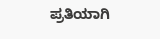ಪ್ರತಿಯಾಗಿ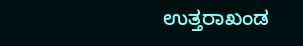ಉತ್ತರಾಖಂಡ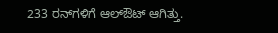233 ರನ್‌ಗಳಿಗೆ ಆಲ್‌ಔಟ್‌ ಆಗಿತ್ತು.